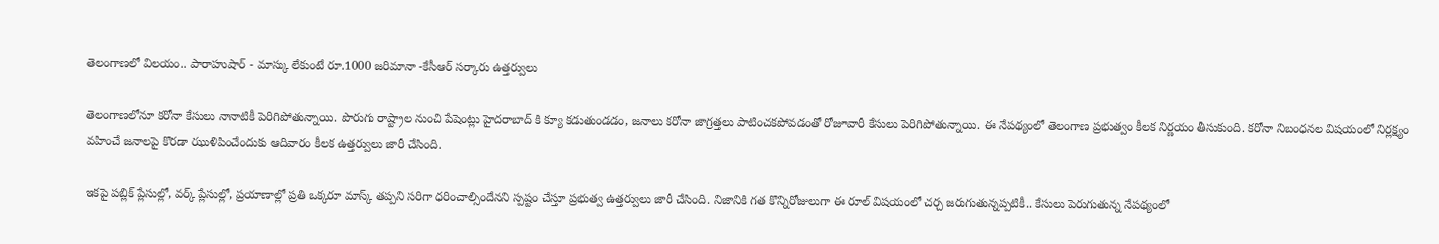తెలంగాణలో విలయం.. పారాహుషార్ - మాస్కు లేకుంటే రూ.1000 జరిమానా -కేసీఆర్ సర్కారు ఉత్తర్వులు

తెలంగాణలోనూ కరోనా కేసులు నానాటికీ పెరిగిపోతున్నాయి. పొరుగు రాష్ట్రాల నుంచి పేషెంట్లు హైదరాబాద్ కి క్యూ కడుతుండడం, జనాలు కరోనా జాగ్రత్తలు పాటించకపోవడంతో రోజూవారీ కేసులు పెరిగిపోతున్నాయి. ఈ నేపథ్యంలో తెలంగాణ ప్రభుత్వం కీలక నిర్ణయం తీసుకుంది. కరోనా నిబంధనల విషయంలో నిర్లక్ష్యం వహించే జనాలపై కొరడా ఝుళిపించేందుకు ఆదివారం కీలక ఉత్తర్వులు జారీ చేసింది.

ఇకపై పబ్లిక్ ప్లేసుల్లో, వర్క్ ప్లేసుల్లో, ప్రయాణాల్లో ప్రతి ఒక్కరూ మాస్క్‌ తప్పని సరిగా ధరించాల్సిందేనని స్పష్టం చేస్తూ ప్రభుత్వ ఉత్తర్వులు జారీ చేసింది. నిజానికి గత కొన్నిరోజులుగా ఈ రూల్ విషయంలో చర్చ జరుగుతున్నప్పటికీ.. కేసులు పెరుగుతున్న నేపథ్యంలో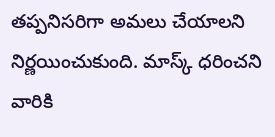తప్పనిసరిగా అమలు చేయాలని నిర్ణయించుకుంది. మాస్క్‌ ధరించని వారికి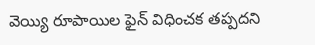వెయ్యి రూపాయిల ఫైన్ విధించక తప్పదని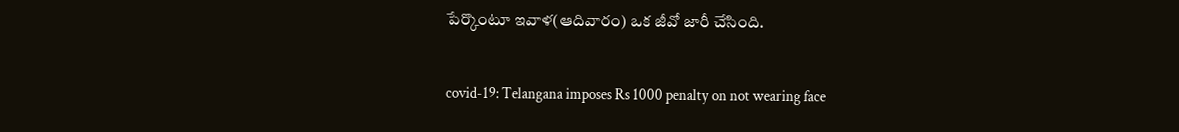పేర్కొంటూ ఇవాళ(ఆదివారం) ఒక జీవో జారీ చేసింది.

covid-19: Telangana imposes Rs 1000 penalty on not wearing face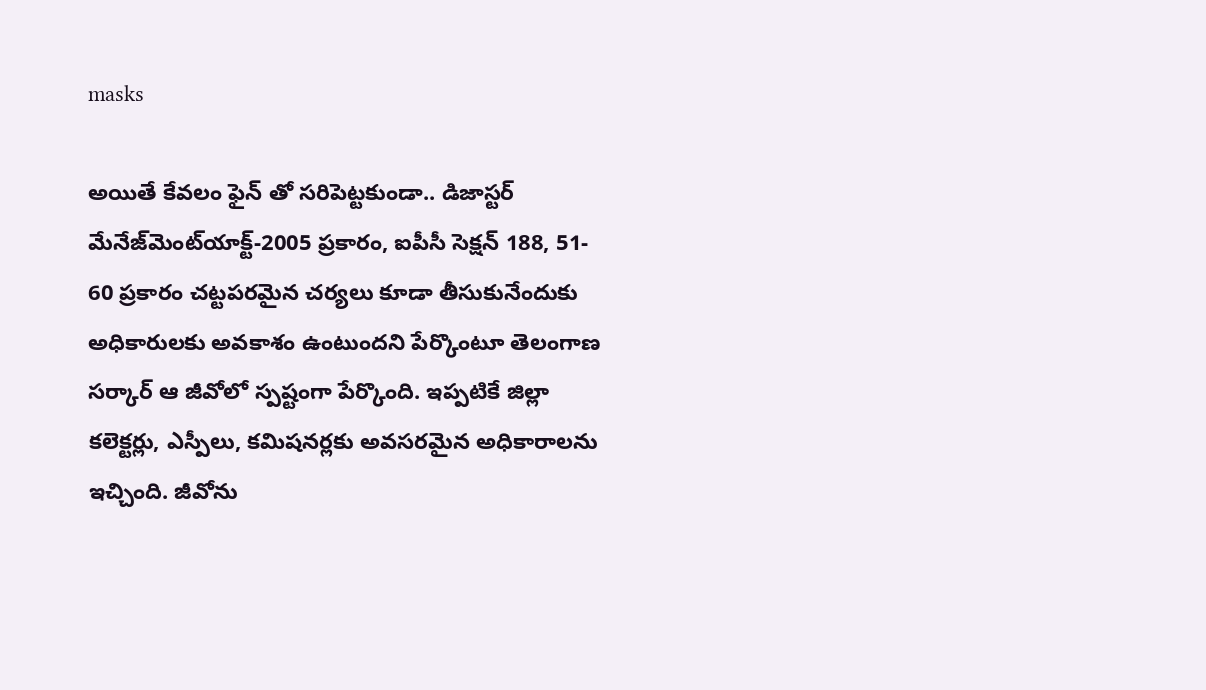masks

అయితే కేవలం ఫైన్ తో సరిపెట్టకుండా.. డిజాస్టర్‌ మేనేజ్‌మెంట్‌యాక్ట్‌-2005 ప్రకారం, ఐపీసీ సెక్షన్‌ 188, 51- 60 ప్రకారం చట్టపరమైన చర్యలు కూడా తీసుకునేందుకు అధికారులకు అవకాశం ఉంటుందని పేర్కొంటూ తెలంగాణ సర్కార్ ఆ జీవోలో స్పష్టంగా పేర్కొంది. ఇప్పటికే జిల్లా కలెక్టర్లు, ఎస్పీలు, కమిషనర్లకు అవసరమైన అధికారాలను ఇచ్చింది. జీవోను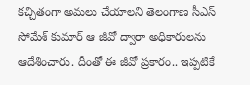కచ్చితంగా అమలు చేయాలని తెలంగాణ సీఎస్ సోమేశ్ కుమార్ ఆ జీవో ద్వారా అధికారులను ఆదేశించారు. దీంతో ఈ జీవో ప్రకారం.. ఇప్పటికే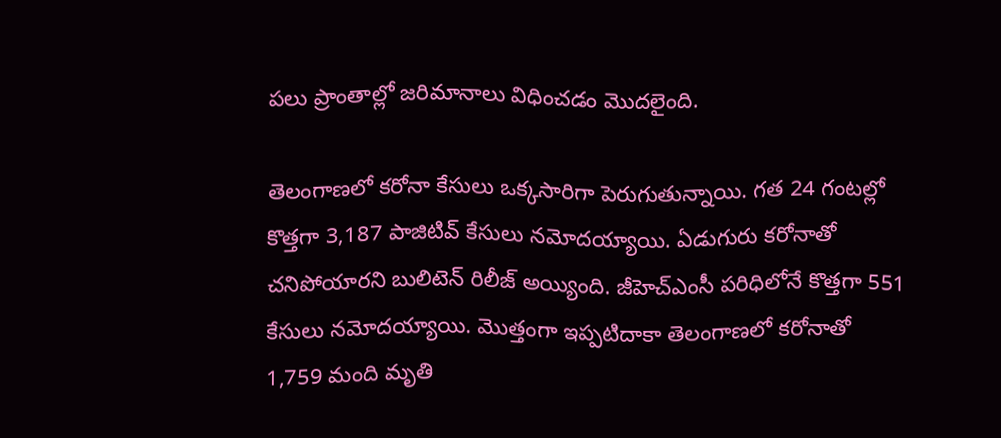పలు ప్రాంతాల్లో జరిమానాలు విధించడం మొదలైంది.

తెలంగాణలో కరోనా కేసులు ఒక్కసారిగా పెరుగుతున్నాయి. గత 24 గంటల్లో కొత్తగా 3,187 పాజిటివ్‌ కేసులు నమోదయ్యాయి. ఏడుగురు కరోనాతో చనిపోయారని బులిటెన్ రిలీజ్ అయ్యింది. జీహెచ్‌ఎంసీ పరిధిలోనే కొత్తగా 551 కేసులు నమోదయ్యాయి. మొత్తంగా ఇప్పటిదాకా తెలంగాణలో కరోనాతో 1,759 మంది మృతి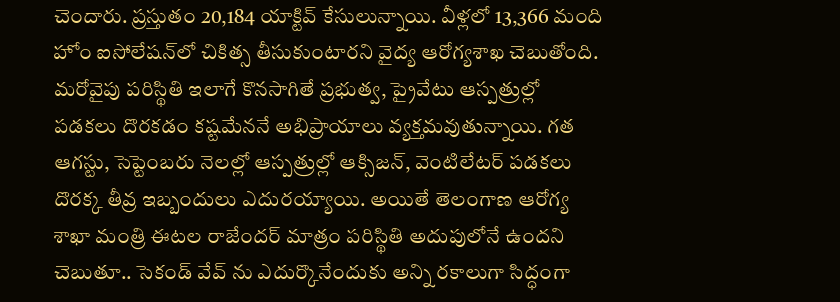చెందారు. ప్రస్తుతం 20,184 యాక్టివ్‌ కేసులున్నాయి. వీళ్లలో 13,366 మంది హోం ఐసోలేషన్‌‌లో చికిత్స తీసుకుంటారని వైద్య ఆరోగ్యశాఖ చెబుతోంది. మరోవైపు పరిస్థితి ఇలాగే కొనసాగితే ప్రభుత్వ, ప్రైవేటు ఆస్పత్రుల్లో పడకలు దొరకడం కష్టమేననే అభిప్రాయాలు వ్యక్తమవుతున్నాయి. గత ఆగస్టు, సెప్టెంబరు నెలల్లో ఆస్పత్రుల్లో ఆక్సిజన్‌, వెంటిలేటర్‌ పడకలు దొరక్క తీవ్ర ఇబ్బందులు ఎదురయ్యాయి. అయితే తెలంగాణ ఆరోగ్య శాఖా మంత్రి ఈటల రాజేందర్ మాత్రం పరిస్థితి అదుపులోనే ఉందని చెబుతూ.. సెకండ్ వేవ్ ను ఎదుర్కొనేందుకు అన్ని రకాలుగా సిద్ధంగా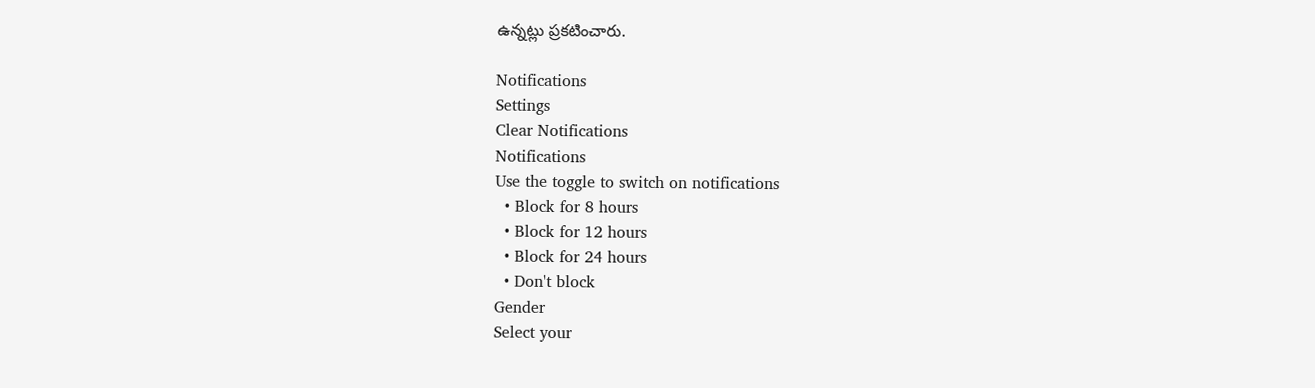ఉన్నట్లు ప్రకటించారు.

Notifications
Settings
Clear Notifications
Notifications
Use the toggle to switch on notifications
  • Block for 8 hours
  • Block for 12 hours
  • Block for 24 hours
  • Don't block
Gender
Select your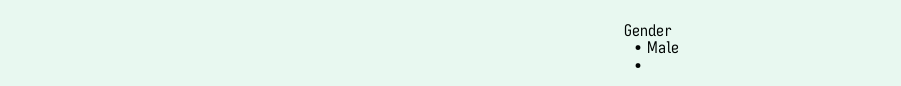Gender
  • Male
  •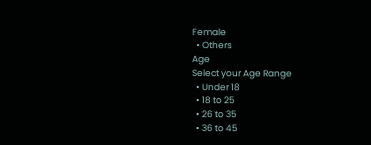Female
  • Others
Age
Select your Age Range
  • Under 18
  • 18 to 25
  • 26 to 35
  • 36 to 45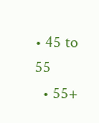• 45 to 55
  • 55+